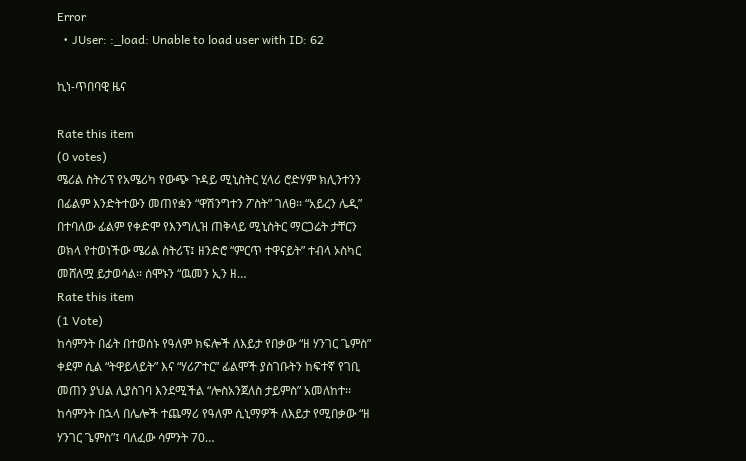Error
  • JUser: :_load: Unable to load user with ID: 62

ኪነ-ጥበባዊ ዜና

Rate this item
(0 votes)
ሜሪል ስትሪፕ የአሜሪካ የውጭ ጉዳይ ሚኒስትር ሂላሪ ሮድሃም ክሊንተንን በፊልም እንድትተውን መጠየቋን “ዋሽንግተን ፖስት” ገለፀ፡፡ “አይረን ሌዲ” በተባለው ፊልም የቀድሞ የእንግሊዝ ጠቅላይ ሚኒስትር ማርጋሬት ታቸርን ወክላ የተወነችው ሜሪል ስትሪፕ፤ ዘንድሮ “ምርጥ ተዋናይት” ተብላ ኦስካር መሸለሟ ይታወሳል፡፡ ሰሞኑን “ዉመን ኢን ዘ…
Rate this item
(1 Vote)
ከሳምንት በፊት በተወሰኑ የዓለም ክፍሎች ለእይታ የበቃው “ዘ ሃንገር ጌምስ” ቀደም ሲል “ትዋይላይት” እና “ሃሪፖተር” ፊልሞች ያስገቡትን ከፍተኛ የገቢ መጠን ያህል ሊያስገባ እንደሚችል “ሎስአንጀለስ ታይምስ” አመለከተ፡፡ ከሳምንት በኋላ በሌሎች ተጨማሪ የዓለም ሲኒማዎች ለእይታ የሚበቃው “ዘ ሃንገር ጌምስ”፤ ባለፈው ሳምንት 70…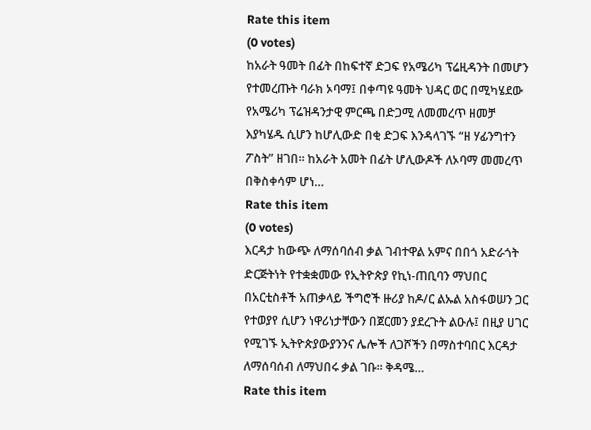Rate this item
(0 votes)
ከአራት ዓመት በፊት በከፍተኛ ድጋፍ የአሜሪካ ፕሬዚዳንት በመሆን የተመረጡት ባራክ ኦባማ፤ በቀጣዩ ዓመት ህዳር ወር በሚካሄደው የአሜሪካ ፕሬዝዳንታዊ ምርጫ በድጋሚ ለመመረጥ ዘመቻ እያካሄዱ ሲሆን ከሆሊውድ በቂ ድጋፍ እንዳላገኙ “ዘ ሃፊንግተን ፖስት” ዘገበ፡፡ ከአራት አመት በፊት ሆሊውዶች ለኦባማ መመረጥ በቅስቀሳም ሆነ…
Rate this item
(0 votes)
እርዳታ ከውጭ ለማሰባሰብ ቃል ገብተዋል አምና በበጎ አድራጎት ድርጅትነት የተቋቋመው የኢትዮጵያ የኪነ-ጠቢባን ማህበር በአርቲስቶች አጠቃላይ ችግሮች ዙሪያ ከዶ/ር ልኡል አስፋወሠን ጋር የተወያየ ሲሆን ነዋሪነታቸውን በጀርመን ያደረጉት ልዑሉ፤ በዚያ ሀገር የሚገኙ ኢትዮጵያውያንንና ሌሎች ለጋሾችን በማስተባበር እርዳታ ለማሰባሰብ ለማህበሩ ቃል ገቡ፡፡ ቅዳሜ…
Rate this item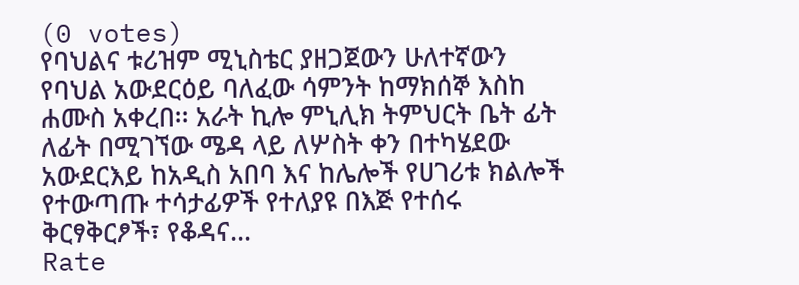(0 votes)
የባህልና ቱሪዝም ሚኒስቴር ያዘጋጀውን ሁለተኛውን የባህል አውደርዕይ ባለፈው ሳምንት ከማክሰኞ እስከ ሐሙስ አቀረበ፡፡ አራት ኪሎ ምኒሊክ ትምህርት ቤት ፊት ለፊት በሚገኘው ሜዳ ላይ ለሦስት ቀን በተካሄደው አውደርእይ ከአዲስ አበባ እና ከሌሎች የሀገሪቱ ክልሎች የተውጣጡ ተሳታፊዎች የተለያዩ በእጅ የተሰሩ ቅርፃቅርፆች፣ የቆዳና…
Rate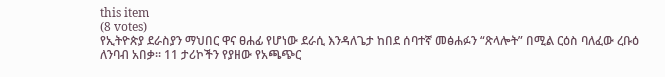this item
(8 votes)
የኢትዮጵያ ደራስያን ማህበር ዋና ፀሐፊ የሆነው ደራሲ እንዳለጌታ ከበደ ሰባተኛ መፅሐፉን “ጽላሎት” በሚል ርዕስ ባለፈው ረቡዕ ለንባብ አበቃ፡፡ 11 ታሪኮችን የያዘው የአጫጭር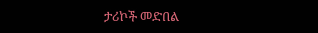ታሪኮች መድበል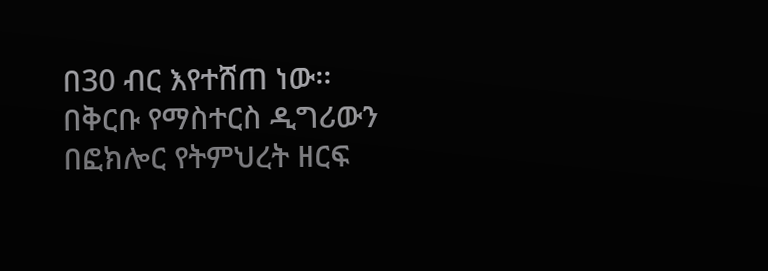በ30 ብር እየተሸጠ ነው፡፡በቅርቡ የማስተርስ ዲግሪውን በፎክሎር የትምህረት ዘርፍ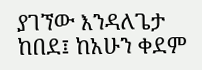ያገኘው እንዳለጌታ ከበደ፤ ከአሁን ቀደም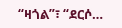“ዛጎል”፣ “ደርሶ…